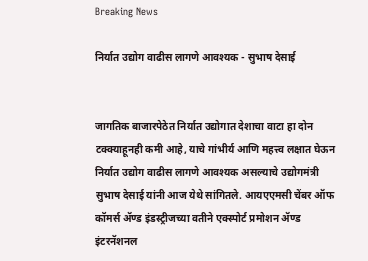Breaking News

निर्यात उद्योग वाढीस लागणे आवश्यक - सुभाष देसाई


जागतिक बाजारपेठेत निर्यात उद्योगात देशाचा वाटा हा दोन टक्क्याहूनही कमी आहे, याचे गांभीर्य आणि महत्त्व लक्षात घेऊन निर्यात उद्योग वाढीस लागणे आवश्यक असल्याचे उद्योगमंत्री सुभाष देसाई यांनी आज येथे सांगितले. आयएएमसी चेंबर ऑफ कॉमर्स ॲण्ड इंडस्ट्रीजच्या वतीने एक्स्पोर्ट प्रमोशन ॲण्ड इंटरनॅशनल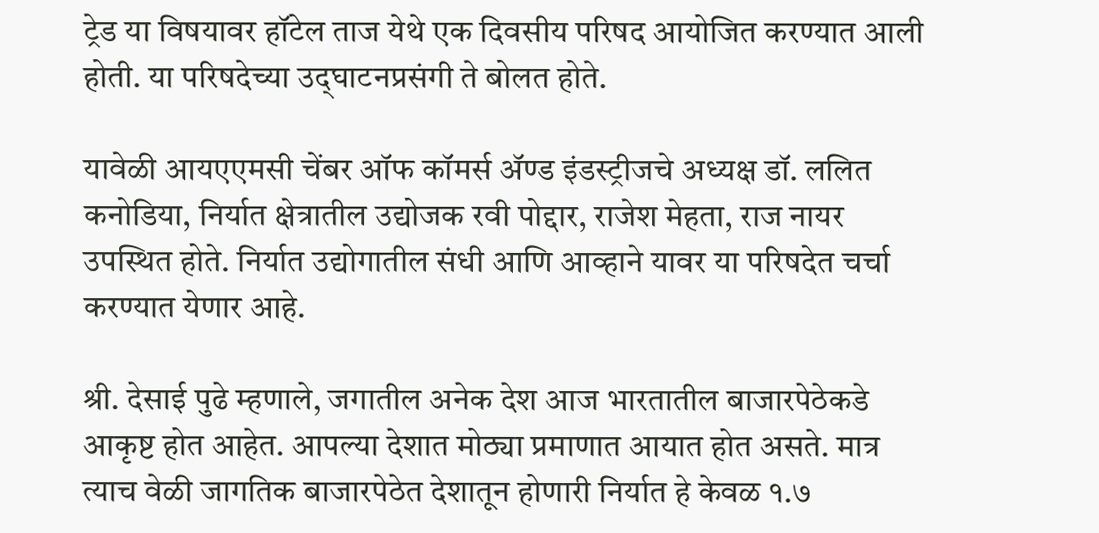ट्रेड या विषयावर हॉटेल ताज येथे एक दिवसीय परिषद आयोजित करण्यात आली होती. या परिषदेच्या उद्‍घाटनप्रसंगी ते बोलत होते.

यावेळी आयएएमसी चेंबर ऑफ कॉमर्स ॲण्ड इंडस्ट्रीजचे अध्यक्ष डॉ. ललित कनोडिया, निर्यात क्षेत्रातील उद्योजक रवी पोद्दार, राजेश मेहता, राज नायर उपस्थित होते. निर्यात उद्योगातील संधी आणि आव्हाने यावर या परिषदेत चर्चा करण्यात येणार आहे.

श्री. देसाई पुढे म्हणाले, जगातील अनेक देश आज भारतातील बाजारपेठेकडे आकृष्ट होत आहेत. आपल्या देशात मोठ्या प्रमाणात आयात होत असते. मात्र त्याच वेळी जागतिक बाजारपेठेत देशातून होणारी निर्यात हे केवळ १.७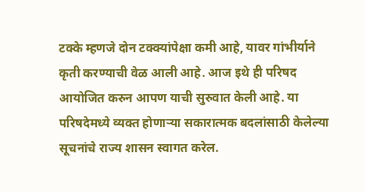टक्के म्हणजे दोन टक्क्यांपेक्षा कमी आहे, यावर गांभीर्याने कृती करण्याची वेळ आली आहे. आज इथे ही परिषद आयोजित करुन आपण याची सुरुवात केली आहे. या परिषदेमध्ये व्यक्त होणाऱ्या सकारात्मक बदलांसाठी केलेल्या सूचनांचे राज्य शासन स्वागत करेल.